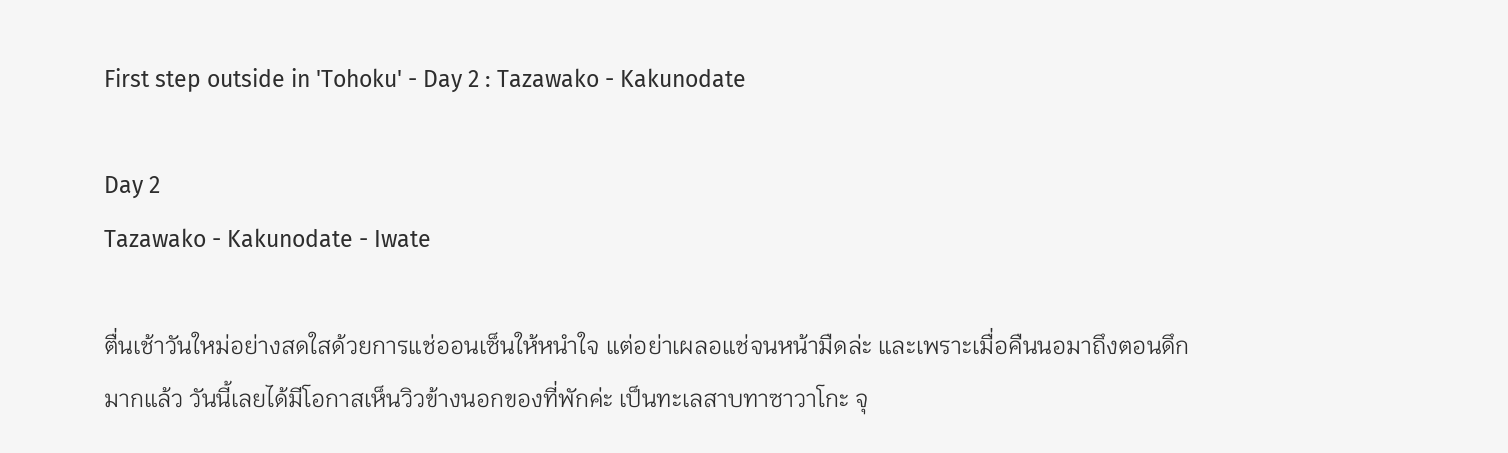First step outside in 'Tohoku' - Day 2 : Tazawako - Kakunodate

Day 2
Tazawako - Kakunodate - Iwate

ตื่นเช้าวันใหม่อย่างสดใสด้วยการแช่ออนเซ็นให้หนำใจ แต่อย่าเผลอแช่จนหน้ามืดล่ะ และเพราะเมื่อคืนนอมาถึงตอนดึกมากแล้ว วันนี้เลยได้มีโอกาสเห็นวิวข้างนอกของที่พักค่ะ เป็นทะเลสาบทาซาวาโกะ จุ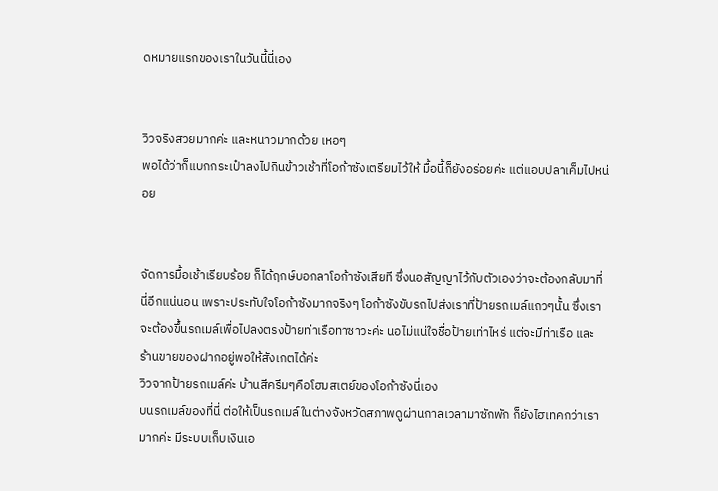ดหมายแรกของเราในวันนี้นี่เอง


วิวจริงสวยมากค่ะ และหนาวมากด้วย เหอๆ
พอได้ว่าก็แบกกระเป๋าลงไปกินข้าวเช้าที่โอก้าซังเตรียมไว้ให้ มื้อนี้ก็ยังอร่อยค่ะ แต่แอบปลาเค็มไปหน่อย


จัดการมื้อเช้าเรียบร้อย ก็ได้ฤกษ์บอกลาโอก้าซังเสียที ซึ่งนอสัญญาไว้กับตัวเองว่าจะต้องกลับมาที่นี่อีกแน่นอน เพราะประทับใจโอก้าซังมากจริงๆ โอก้าซังขับรถไปส่งเราที่ป้ายรถเมล์แถวๆนั้น ซึ่งเราจะต้องขึ้นรถเมล์เพื่อไปลงตรงป้ายท่าเรือทาซาวะค่ะ นอไม่แน่ใจชื่อป้ายเท่าไหร่ แต่จะมีท่าเรือ และ ร้านขายของฝากอยู่พอให้สังเกตได้ค่ะ
วิวจากป้ายรถเมล์ค่ะ บ้านสีครีมๆคือโฮมสเตย์ของโอก้าซังนี่เอง
บนรถเมล์ของที่นี่ ต่อให้เป็นรถเมล์ในต่างจังหวัดสภาพดูผ่านกาลเวลามาซักพัก ก็ยังไฮเทคกว่าเรามากค่ะ มีระบบเก็บเงินเอ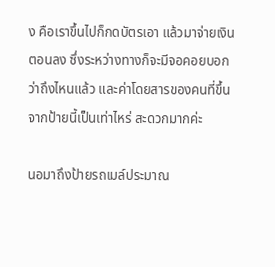ง คือเราขึ้นไปก็กดบัตรเอา แล้วมาจ่ายเงินตอนลง ซึ่งระหว่างทางก็จะมีจอคอยบอกว่าถึงไหนแล้ว และค่าโดยสารของคนที่ขึ้นจากป้ายนี้เป็นเท่าไหร่ สะดวกมากค่ะ

นอมาถึงป้ายรถเมล์ประมาณ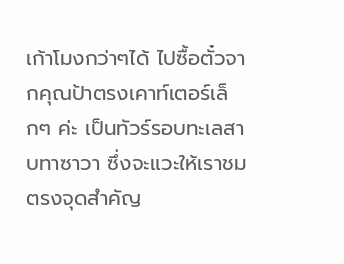เก้าโมงกว่าๆได้ ไปซื้อตั๋วจากคุณป้าตรงเคาท์เตอร์เล็กๆ ค่ะ เป็นทัวร์รอบทะเลสาบทาซาวา ซึ่งจะแวะให้เราชมตรงจุดสำคัญ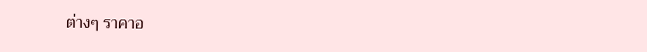ต่างๆ ราคาอ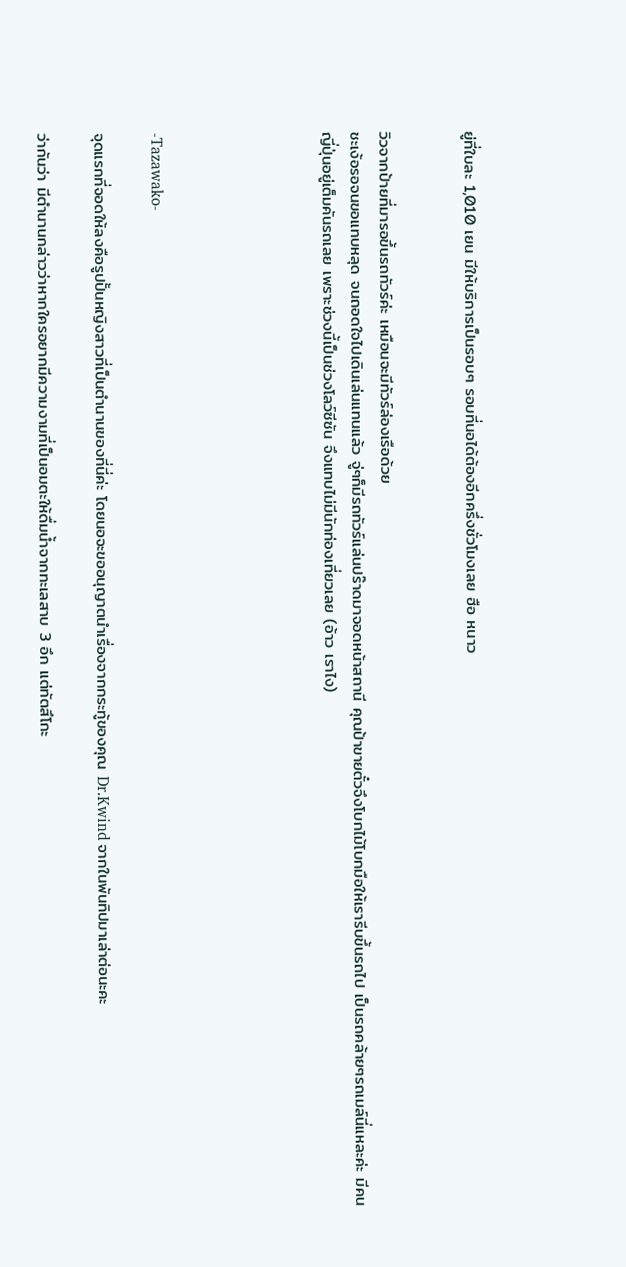ยู่ที่ใบละ 1,010 เยน มีให้บริการเป็นรอบๆ รอบที่นอได้ต้องอีกครึ่งชั่วโมงเลย ฮือ หนาว


วิวจากป้ายที่มารอขึ้นรถทัวร์ค่ะ เหมือนจะมีทัวร์ล่องเรือด้วย
ชะเง้อรอจนขอแทบหลุด จนถอดใจไปเดินเล่นแทนแล้ว จู่ๆก็มีรถทัวร์แล่นปร๊าดมาจอดหน้าสถานี คุณป้าขายตั๋วจึงโบกไม้โบกมือให้เรารีบขึ้นรถไป เป็นรถคล้ายๆรถเมล์นี่แหละค่ะ มีคนญี่ปุ่นอยู่เต็มคันรถเลย เพราะช่วงนี้เป็นช่วงโลว์ซีซัน จึงแทบไม่มีนักท่องเที่ยวเลย (อ้าว เราไง)





-Tazawako-

จุดแรกที่จอดให้ลงคือรูปปั้นหญิงสาวที่เป็นตำนานของที่นี่ค่ะ โดยนอจะขออนุญาตนำเรื่องจากกระทู้ของคุณ Dr.Kwind จากในพันทิปมาเล่าต่อนะคะ

ว่ากันว่า มีตำนานกล่าวว่าหากใครอยากมีความงามที่เป็นอมตะให้ดื่มน้ำจากทะเลสาบ 3 อึก แต่ทัตสึโกะ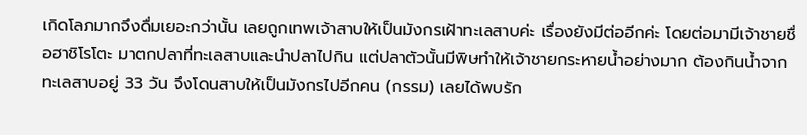เกิดโลภมากจึงดื่มเยอะกว่านั้น เลยถูกเทพเจ้าสาบให้เป็นมังกรเฝ้าทะเลสาบค่ะ เรื่องยังมีต่ออีกค่ะ โดยต่อมามีเจ้าชายชื่อฮาชิโรโตะ มาตกปลาที่ทะเลสาบและนำปลาไปกิน แต่ปลาตัวนั้นมีพิษทำให้เจ้าชายกระหายน้ำอย่างมาก ต้องกินน้ำจากทะเลสาบอยู่ 33 วัน จึงโดนสาบให้เป็นมังกรไปอีกคน (กรรม) เลยได้พบรัก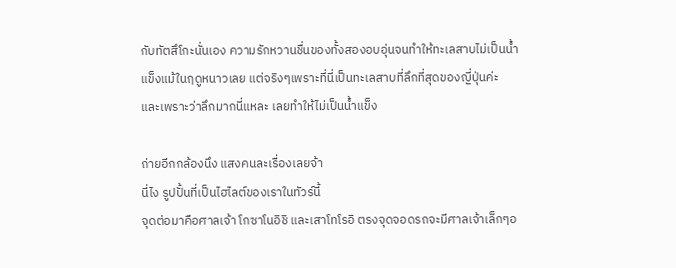กับทัตสึโกะนั่นเอง ความรักหวานชื่นของทั้งสองอบอุ่นจนทำให้ทะเลสาบไม่เป็นน้ำแข็งแม้ในฤดูหนาวเลย แต่จริงๆเพราะที่นี่เป็นทะเลสาบที่ลึกที่สุดของญี่ปุ่นค่ะ และเพราะว่าลึกมากนี่แหละ เลยทำให้ไม่เป็นน้ำแข็ง

ถ่ายอีกกล้องนึง แสงคนละเรื่องเลยจ้า
นี่ไง รูปปั้นที่เป็นไฮไลต์ของเราในทัวร์นี้
จุดต่อมาคือศาลเจ้า โกซาโนอิชิ และเสาโทโรอิ ตรงจุดจอดรถจะมีศาลเจ้าเล็กๆอ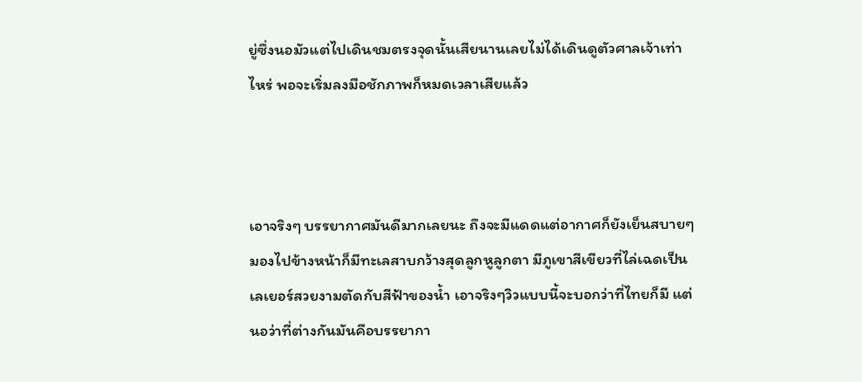ยู่ซึ่งนอมัวแต่ไปเดินชมตรงจุดนั้นเสียนานเลยไม่ได้เดินดูตัวศาลเจ้าเท่าไหร่ พอจะเริ่มลงมือชักภาพก็หมดเวลาเสียแล้ว



เอาจริงๆ บรรยากาศมันดีมากเลยนะ ถึงจะมีแดดแต่อากาศก็ยังเย็นสบายๆ มองไปข้างหน้าก็มีทะเลสาบกว้างสุดลูกหูลูกตา มีภูเขาสีเขียวที่ไล่เฉดเป็นเลเยอร์สวยงามตัดกับสีฟ้าของน้ำ เอาจริงๆวิวแบบนี้จะบอกว่าที่ไทยก็มี แต่นอว่าที่ต่างกันมันคือบรรยากา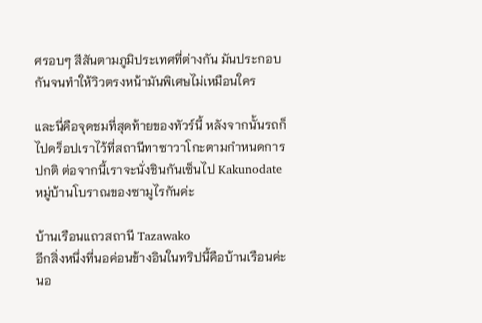ศรอบๆ สีสันตามภูมิประเทศที่ต่างกัน มันประกอบกันจนทำให้วิวตรงหน้ามันพิเศษไม่เหมือนใคร

และนี่คือจุดชมที่สุดท้ายของทัวร์นี้ หลังจากนั้นรถก็ไปดร็อปเราไว้ที่สถานีทาซาวาโกะตามกำหนดการปกติ ต่อจากนี้เราจะนั่งชินกันเซ็นไป Kakunodate หมู่บ้านโบราณของซามูไรกันค่ะ

บ้านเรือนแถวสถานี Tazawako
อีกสิ่งหนึ่งที่นอค่อนข้างอินในทริปนี้คือบ้านเรือนค่ะ นอ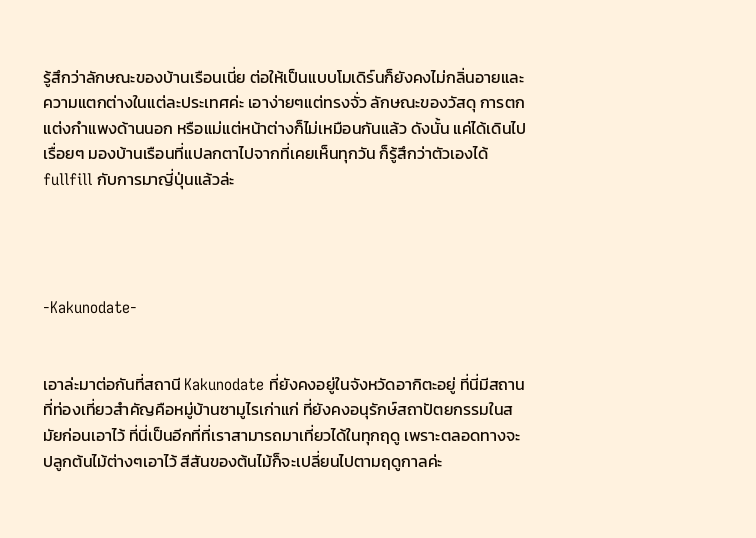รู้สึกว่าลักษณะของบ้านเรือนเนี่ย ต่อให้เป็นแบบโมเดิร์นก็ยังคงไม่กลิ่นอายและความแตกต่างในแต่ละประเทศค่ะ เอาง่ายๆแต่ทรงจั่ว ลักษณะของวัสดุ การตกแต่งกำแพงด้านนอก หรือแม่แต่หน้าต่างก็ไม่เหมือนกันแล้ว ดังนั้น แค่ได้เดินไปเรื่อยๆ มองบ้านเรือนที่แปลกตาไปจากที่เคยเห็นทุกวัน ก็รู้สึกว่าตัวเองได้ fullfill กับการมาญี่ปุ่นแล้วล่ะ




-Kakunodate-


เอาล่ะมาต่อกันที่สถานี Kakunodate ที่ยังคงอยู่ในจังหวัดอากิตะอยู่ ที่นี่มีสถานที่ท่องเที่ยวสำคัญคือหมู่บ้านซามูไรเก่าแก่ ที่ยังคงอนุรักษ์สถาปัตยกรรมในสมัยก่อนเอาไว้ ที่นี่เป็นอีกที่ที่เราสามารถมาเที่ยวได้ในทุกฤดู เพราะตลอดทางจะปลูกต้นไม้ต่างๆเอาไว้ สีสันของต้นไม้ก็จะเปลี่ยนไปตามฤดูกาลค่ะ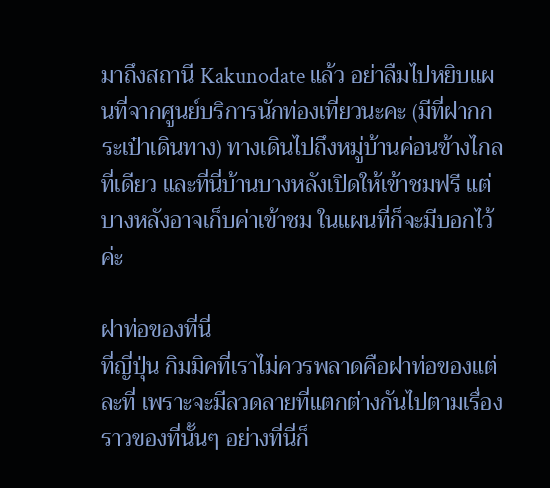มาถึงสถานี Kakunodate แล้ว อย่าลืมไปหยิบแผนที่จากศูนย์บริการนักท่องเที่ยวนะคะ (มีที่ฝากกระเป๋าเดินทาง) ทางเดินไปถึงหมู่บ้านค่อนข้างไกลที่เดียว และที่นี่บ้านบางหลังเปิดให้เข้าชมฟรี แต่บางหลังอาจเก็บค่าเข้าชม ในแผนที่ก็จะมีบอกไว้ค่ะ

ฝาท่อของที่นี่
ที่ญี่ปุ่น กิมมิคที่เราไม่ควรพลาดคือฝาท่อของแต่ละที่ เพราะจะมีลวดลายที่แตกต่างกันไปตามเรื่องราวของที่นั้นๆ อย่างที่นี่ก็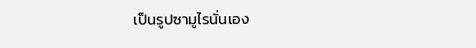เป็นรูปซามูไรนั่นเอง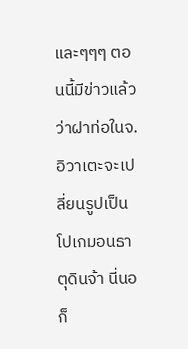และๆๆๆ ตอนนี้มีข่าวแล้วว่าฝาท่อในจ.อิวาเตะจะเปลี่ยนรูปเป็นโปเกมอนธาตุดินจ้า นี่นอก็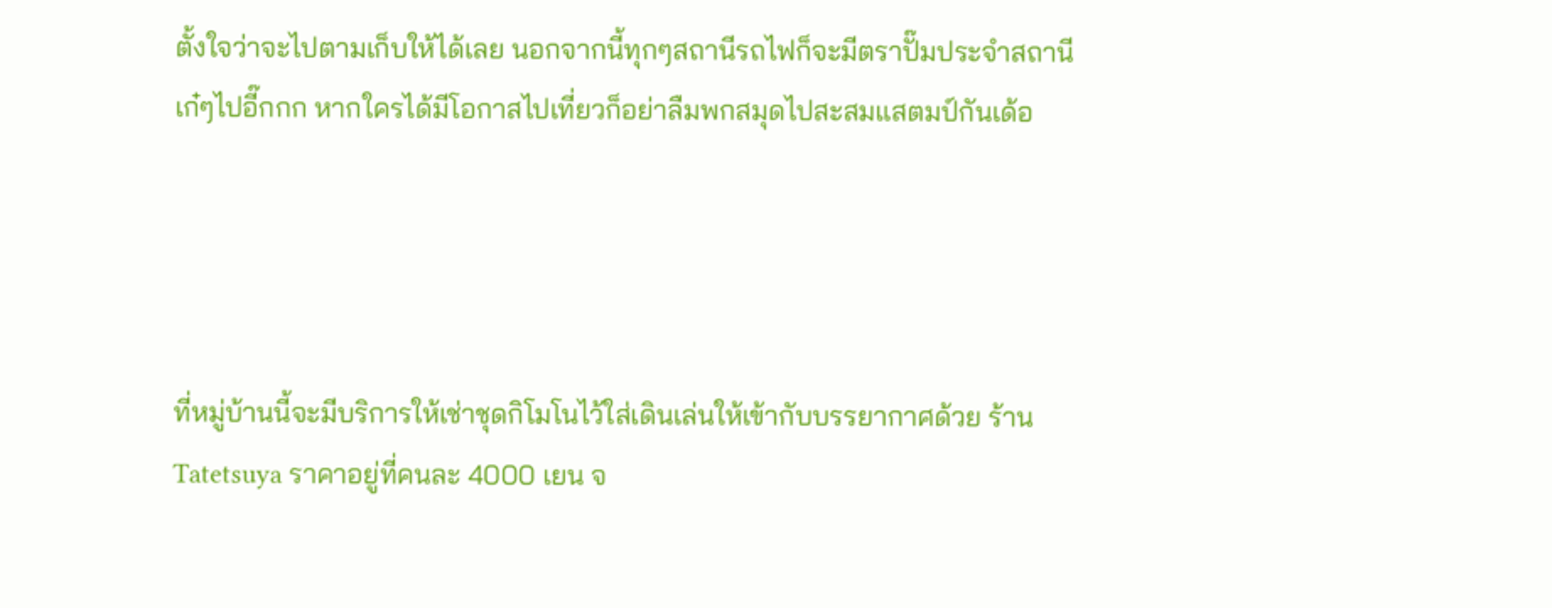ตั้งใจว่าจะไปตามเก็บให้ได้เลย นอกจากนี้ทุกๆสถานีรถไฟก็จะมีตราปั๊มประจำสถานี เก๋ๆไปอี๊กกก หากใครได้มีโอกาสไปเที่ยวก็อย่าลืมพกสมุดไปสะสมแสตมป์กันเด้อ




ที่หมู่บ้านนี้จะมีบริการให้เช่าชุดกิโมโนไว้ใส่เดินเล่นให้เข้ากับบรรยากาศด้วย ร้าน Tatetsuya ราคาอยู่ที่คนละ 4000 เยน จ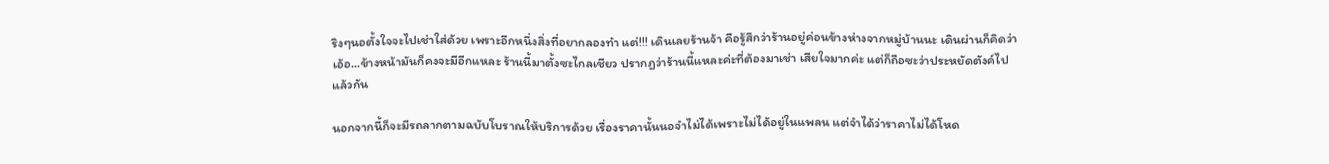ริงๆนอตั้งใจจะไปเช่าใส่ด้วย เพราะอีกหนึ่งสิ่งที่อยากลองทำ แต่!!! เดินเลยร้านจ้า คือรู้สึกว่าร้านอยู่ค่อนข้างห่างจากหมู่บ้านนะ เดินผ่านก็คิดว่า เอ้อ...ข้างหน้ามันก็คงจะมีอีกแหละ ร้านนี้มาตั้งซะไกลเชียว ปรากฎว่าร้านนี้แหละค่ะที่ต้องมาเช่า เสียใจมากค่ะ แต่ก็ถือซะว่าประหยัดตังค์ไปแล้วกัน

นอกจากนี้ก็จะมีรถลากตามฉบับโบราณให้บริการด้วย เรื่องราคานั้นนอจำไม่ได้เพราะไม่ได้อยู่ในแพลน แต่จำได้ว่าราคาไม่ได้โหด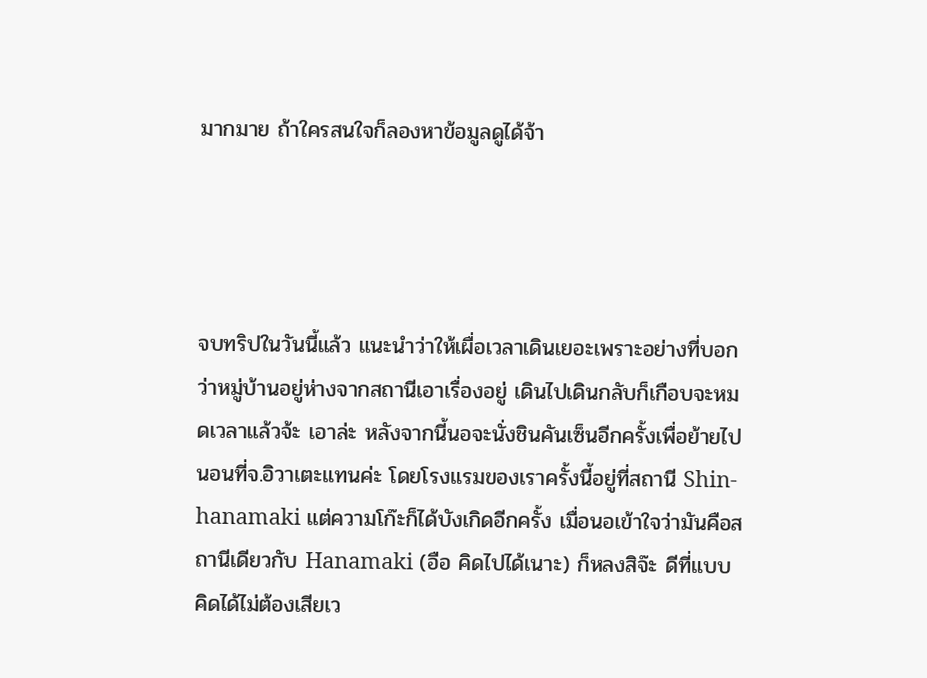มากมาย ถ้าใครสนใจก็ลองหาข้อมูลดูได้จ้า




จบทริปในวันนี้แล้ว แนะนำว่าให้เผื่อเวลาเดินเยอะเพราะอย่างที่บอกว่าหมู่บ้านอยู่ห่างจากสถานีเอาเรื่องอยู่ เดินไปเดินกลับก็เกือบจะหมดเวลาแล้วจ้ะ เอาล่ะ หลังจากนี้นอจะนั่งชินคันเซ็นอีกครั้งเพื่อย้ายไปนอนที่จ.อิวาเตะแทนค่ะ โดยโรงแรมของเราครั้งนี้อยู่ที่สถานี Shin-hanamaki แต่ความโก๊ะก็ได้บังเกิดอีกครั้ง เมื่อนอเข้าใจว่ามันคือสถานีเดียวกับ Hanamaki (อือ คิดไปได้เนาะ) ก็หลงสิจ๊ะ ดีที่แบบคิดได้ไม่ต้องเสียเว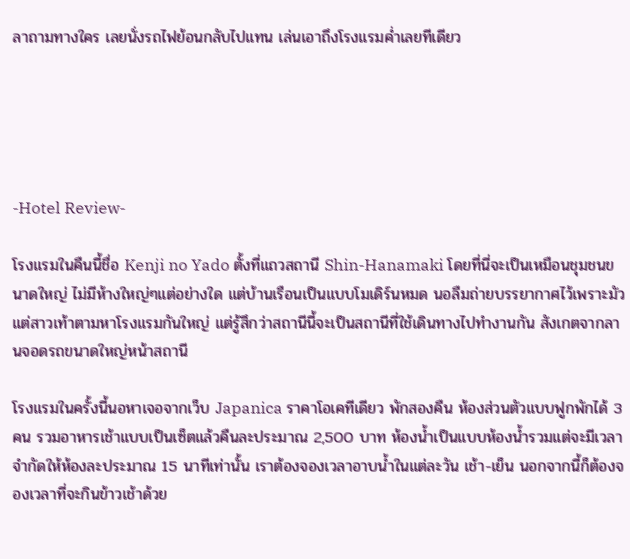ลาถามทางใคร เลยนั่งรถไฟย้อนกลับไปแทน เล่นเอาถึงโรงแรมค่ำเลยทีเดียว





-Hotel Review-

โรงแรมในคืนนี้ชื่อ Kenji no Yado ตั้งที่แถวสถานี Shin-Hanamaki โดยที่นี่จะเป็นเหมือนชุมชนขนาดใหญ่ ไม่มีห้างใหญ่ๆแต่อย่างใด แต่บ้านเรือนเป็นแบบโมเดิร์นหมด นอลืมถ่ายบรรยากาศไว้เพราะมัวแต่สาวเท้าตามหาโรงแรมกันใหญ่ แต่รู้สึกว่าสถานีนี้จะเป็นสถานีที่ใช้เดินทางไปทำงานกัน สังเกตจากลานจอดรถขนาดใหญ่หน้าสถานี

โรงแรมในครั้งนี้นอหาเจอจากเว็บ Japanica ราคาโอเคทีเดียว พักสองคืน ห้องส่วนตัวแบบฟูกพักได้ 3 คน รวมอาหารเช้าแบบเป็นเซ็ตแล้วคืนละประมาณ 2,500 บาท ห้องน้ำเป็นแบบห้องน้ำรวมแต่จะมีเวลาจำกัดให้ห้องละประมาณ 15 นาทีเท่านั้น เราต้องจองเวลาอาบน้ำในแต่ละวัน เช้า-เย็น นอกจากนี้ก็ต้องจองเวลาที่จะกินข้าวเช้าด้วย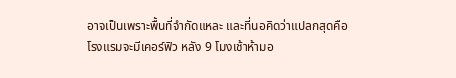อาจเป็นเพราะพื้นที่จำกัดแหละ และที่นอคิดว่าแปลกสุดคือโรงแรมจะมีเคอร์ฟิว หลัง 9 โมงเช้าห้ามอ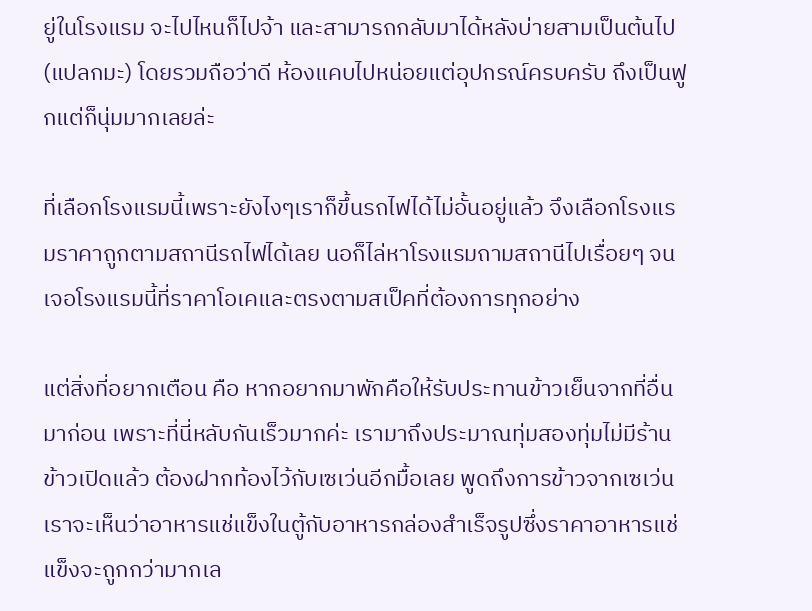ยู่ในโรงแรม จะไปไหนก็ไปจ้า และสามารถกลับมาได้หลังบ่ายสามเป็นต้นไป (แปลกมะ) โดยรวมถือว่าดี ห้องแคบไปหน่อยแต่อุปกรณ์ครบครับ ถึงเป็นฟูกแต่ก็นุ่มมากเลยล่ะ

ที่เลือกโรงแรมนี้เพราะยังไงๆเราก็ขึ้นรถไฟได้ไม่อั้นอยู่แล้ว จึงเลือกโรงแรมราคาถูกตามสถานีรถไฟได้เลย นอก็ไล่หาโรงแรมถามสถานีไปเรื่อยๆ จนเจอโรงแรมนี้ที่ราคาโอเคและตรงตามสเป็คที่ต้องการทุกอย่าง

แต่สิ่งที่อยากเตือน คือ หากอยากมาพักคือให้รับประทานข้าวเย็นจากที่อื่นมาก่อน เพราะที่นี่หลับกันเร็วมากค่ะ เรามาถึงประมาณทุ่มสองทุ่มไม่มีร้านข้าวเปิดแล้ว ต้องฝากท้องไว้กับเซเว่นอีกมื้อเลย พูดถึงการข้าวจากเซเว่น เราจะเห็นว่าอาหารแช่แข็งในตู้กับอาหารกล่องสำเร็จรูปซึ่งราคาอาหารแช่แข็งจะถูกกว่ามากเล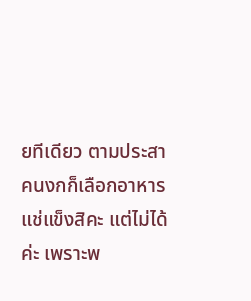ยทีเดียว ตามประสาคนงกก็เลือกอาหารแช่แข็งสิคะ แต่ไม่ได้ค่ะ เพราะพ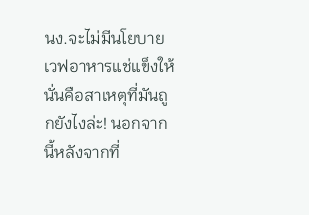นง.จะไม่มีนโยบายเวฟอาหารแช่แข็งให้ นั่นคือสาเหตุที่มันถูกยังไงล่ะ! นอกจากนี้หลังจากที่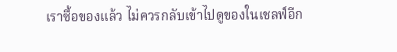เราซื้อของแล้ว ไม่ควรกลับเข้าไปดูของในเชลฟ์อีก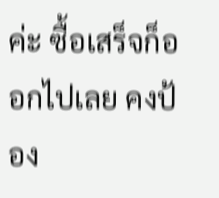ค่ะ ซื้อเสร็จก็ออกไปเลย คงป้อง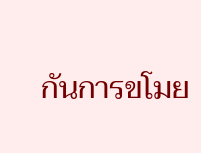กันการขโมย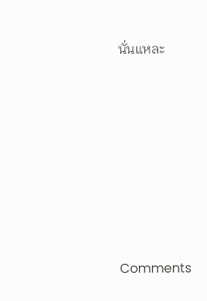นั่นแหละ







Comments